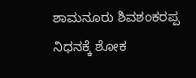ಶಾಮನೂರು ಶಿವಶಂಕರಪ್ಪ ನಿಧನಕ್ಕೆ ಶೋಕ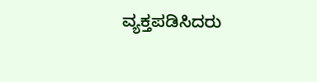ವ್ಯಕ್ತಪಡಿಸಿದರು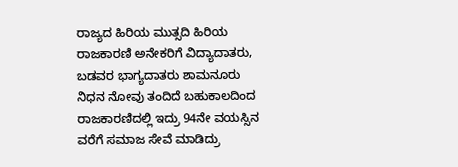ರಾಜ್ಯದ ಹಿರಿಯ ಮುತ್ಸದಿ ಹಿರಿಯ ರಾಜಕಾರಣಿ ಅನೇಕರಿಗೆ ವಿದ್ಯಾದಾತರು, ಬಡವರ ಭಾಗ್ಯದಾತರು ಶಾಮನೂರು ನಿಧನ ನೋವು ತಂದಿದೆ ಬಹುಕಾಲದಿಂದ ರಾಜಕಾರಣಿದಲ್ಲಿ ಇದ್ರು 94ನೇ ವಯಸ್ಸಿನ ವರೆಗೆ ಸಮಾಜ ಸೇವೆ ಮಾಡಿದ್ರು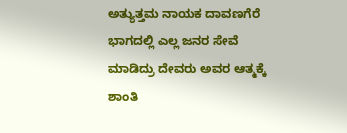ಅತ್ಯುತ್ತಮ ನಾಯಕ ದಾವಣಗೆರೆ ಭಾಗದಲ್ಲಿ ಎಲ್ಲ ಜನರ ಸೇವೆ ಮಾಡಿದ್ರು ದೇವರು ಅವರ ಆತ್ಮಕ್ಕೆ ಶಾಂತಿ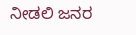ನೀಡಲಿ ಜನರ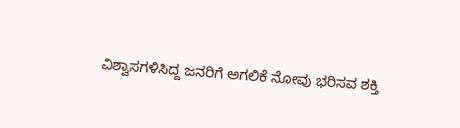ವಿಶ್ವಾಸಗಳಿಸಿದ್ದ ಜನರಿಗೆ ಅಗಲಿಕೆ ನೋವು ಭರಿಸವ ಶಕ್ತಿ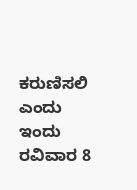ಕರುಣಿಸಲಿ ಎಂದು ಇಂದು ರವಿವಾರ 8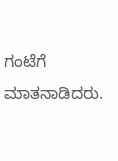ಗಂಟೆಗೆ ಮಾತನಾಡಿದರು.